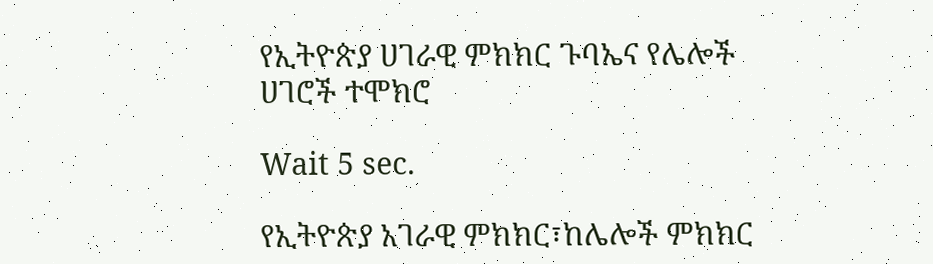የኢትዮጵያ ሀገራዊ ምክክር ጉባኤና የሌሎች ሀገሮች ተሞክሮ

Wait 5 sec.

የኢትዮጵያ አገራዊ ምክክር፣ከሌሎች ምክክር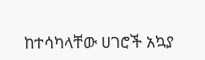ከተሳካላቸው ሀገሮች አኳያ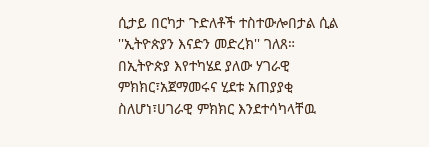ሲታይ በርካታ ጉድለቶች ተስተውሎበታል ሲል ''ኢትዮጵያን እናድን መድረክ'' ገለጸ። በኢትዮጵያ እየተካሄደ ያለው ሃገራዊ ምክክር፣አጀማመሩና ሂደቱ አጠያያቂ ስለሆነ፣ሀገራዊ ምክክር እንደተሳካላቸዉ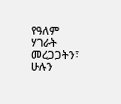የዓለም ሃገራት መረጋጋትን፣ ሁሉን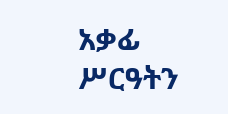አቃፊ ሥርዓትን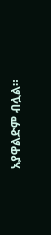አያዋልድም ብሏል።